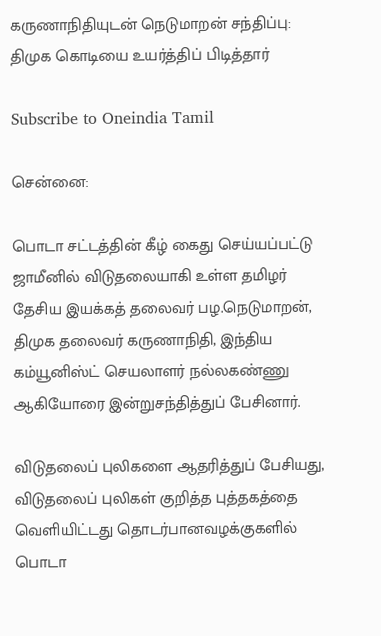கருணாநிதியுடன் நெடுமாறன் சந்திப்பு: திமுக கொடியை உயர்த்திப் பிடித்தார்

Subscribe to Oneindia Tamil

சென்னை:

பொடா சட்டத்தின் கீழ் கைது செய்யப்பட்டு ஜாமீனில் விடுதலையாகி உள்ள தமிழர் தேசிய இயக்கத் தலைவர் பழ.நெடுமாறன், திமுக தலைவர் கருணாநிதி, இந்திய கம்யூனிஸ்ட் செயலாளர் நல்லகண்ணு ஆகியோரை இன்றுசந்தித்துப் பேசினார்.

விடுதலைப் புலிகளை ஆதரித்துப் பேசியது, விடுதலைப் புலிகள் குறித்த புத்தகத்தை வெளியிட்டது தொடர்பானவழக்குகளில் பொடா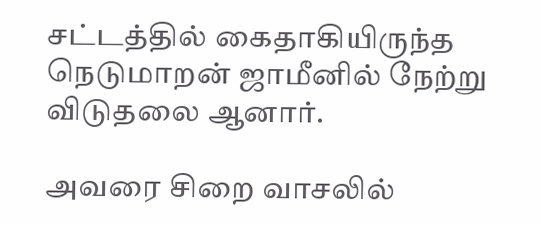சட்டத்தில் கைதாகியிருந்த நெடுமாறன் ஜாமீனில் நேற்று விடுதலை ஆனார்.

அவரை சிறை வாசலில்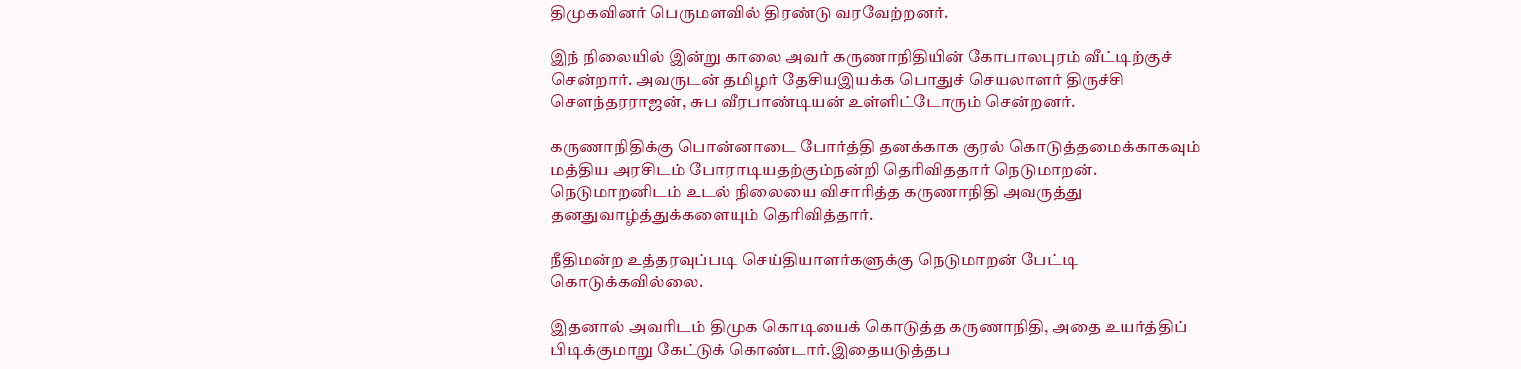திமுகவினர் பெருமளவில் திரண்டு வரவேற்றனர்.

இந் நிலையில் இன்று காலை அவர் கருணாநிதியின் கோபாலபுரம் வீட்டிற்குச் சென்றார். அவருடன் தமிழர் தேசியஇயக்க பொதுச் செயலாளர் திருச்சி செளந்தரராஜன், சுப வீரபாண்டியன் உள்ளிட்டோரும் சென்றனர்.

கருணாநிதிக்கு பொன்னாடை போர்த்தி தனக்காக குரல் கொடுத்தமைக்காகவும் மத்திய அரசிடம் போராடியதற்கும்நன்றி தெரிவிததார் நெடுமாறன். நெடுமாறனிடம் உடல் நிலையை விசாரித்த கருணாநிதி அவருத்து தனதுவாழ்த்துக்களையும் தெரிவித்தார்.

நீதிமன்ற உத்தரவுப்படி செய்தியாளர்களுக்கு நெடுமாறன் பேட்டி கொடுக்கவில்லை.

இதனால் அவரிடம் திமுக கொடியைக் கொடுத்த கருணாநிதி, அதை உயர்த்திப் பிடிக்குமாறு கேட்டுக் கொண்டார்.இதையடுத்தப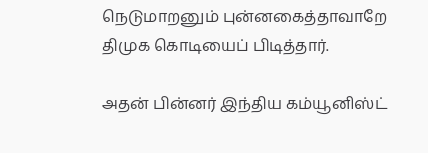நெடுமாறனும் புன்னகைத்தாவாறே திமுக கொடியைப் பிடித்தார்.

அதன் பின்னர் இந்திய கம்யூனிஸ்ட்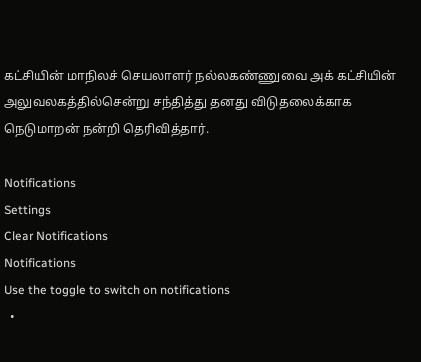கட்சியின் மாநிலச் செயலாளர் நல்லகண்ணுவை அக் கட்சியின் அலுவலகத்தில்சென்று சந்தித்து தனது விடுதலைக்காக நெடுமாறன் நன்றி தெரிவித்தார்.

Notifications
Settings
Clear Notifications
Notifications
Use the toggle to switch on notifications
  •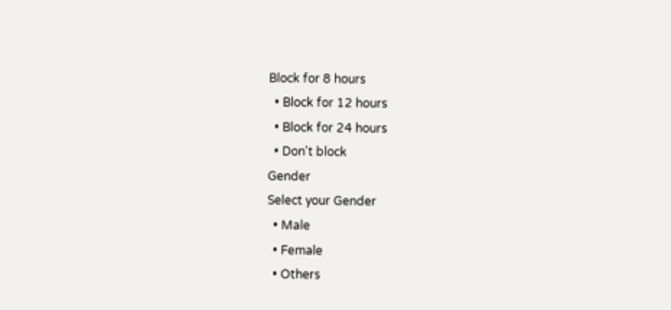Block for 8 hours
  • Block for 12 hours
  • Block for 24 hours
  • Don't block
Gender
Select your Gender
  • Male
  • Female
  • Others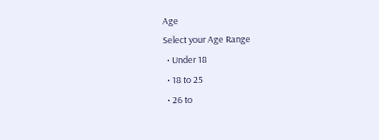Age
Select your Age Range
  • Under 18
  • 18 to 25
  • 26 to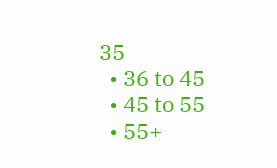35
  • 36 to 45
  • 45 to 55
  • 55+